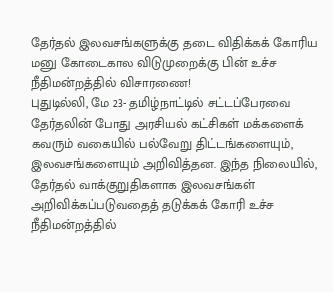தேர்தல் இலவசங்களுக்கு தடை விதிக்கக் கோரிய மனு கோடைகால விடுமுறைக்கு பின் உச்ச நீதிமன்றத்தில் விசாரணை!
புதுடில்லி, மே 23- தமிழ்நாட்டில் சட்டப்பேரவை தேர்தலின் போது அரசியல் கட்சிகள் மக்களைக் கவரும் வகையில் பல்வேறு திட்டங்களையும், இலவசங்களையும் அறிவித்தன. இந்த நிலையில், தேர்தல் வாக்குறுதிகளாக இலவசங்கள் அறிவிக்கப்படுவதைத் தடுக்கக் கோரி உச்ச நீதிமன்றத்தில்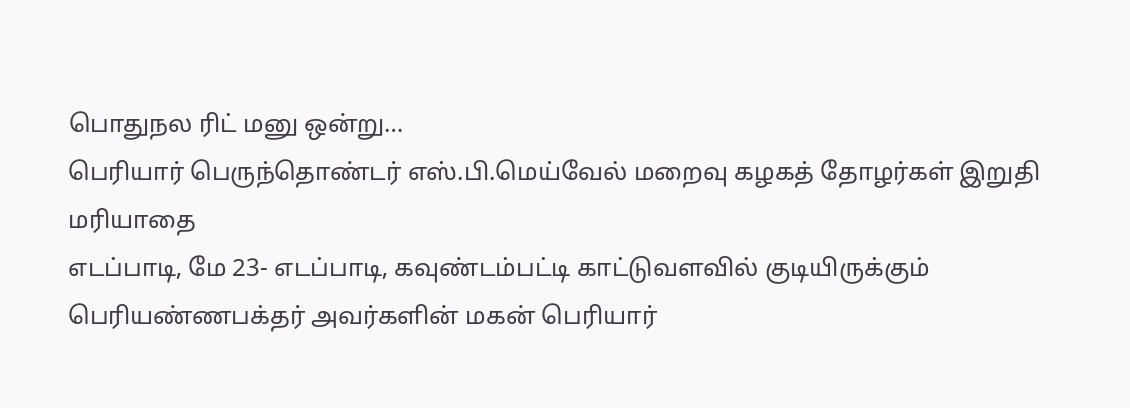பொதுநல ரிட் மனு ஒன்று…
பெரியார் பெருந்தொண்டர் எஸ்.பி.மெய்வேல் மறைவு கழகத் தோழர்கள் இறுதி மரியாதை
எடப்பாடி, மே 23- எடப்பாடி, கவுண்டம்பட்டி காட்டுவளவில் குடியிருக்கும் பெரியண்ணபக்தர் அவர்களின் மகன் பெரியார்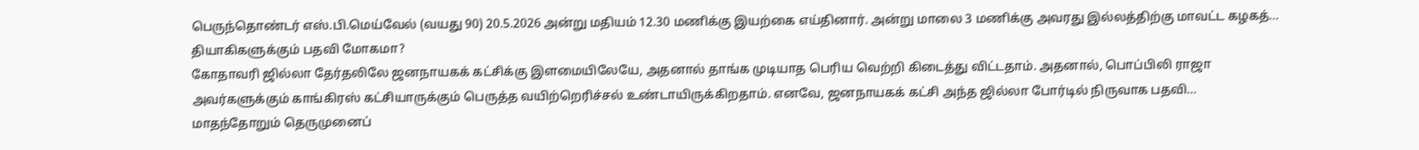பெருந்தொண்டர் எஸ்.பி.மெய்வேல் (வயது 90) 20.5.2026 அன்று மதியம் 12.30 மணிக்கு இயற்கை எய்தினார். அன்று மாலை 3 மணிக்கு அவரது இல்லத்திற்கு மாவட்ட கழகத்…
தியாகிகளுக்கும் பதவி மோகமா?
கோதாவரி ஜில்லா தேர்தலிலே ஜனநாயகக் கட்சிக்கு இளமையிலேயே, அதனால் தாங்க முடியாத பெரிய வெற்றி கிடைத்து விட்டதாம். அதனால், பொப்பிலி ராஜா அவர்களுக்கும் காங்கிரஸ் கட்சியாருக்கும் பெருத்த வயிற்றெரிச்சல் உண்டாயிருக்கிறதாம். எனவே, ஜனநாயகக் கட்சி அந்த ஜில்லா போர்டில் நிருவாக பதவி…
மாதந்தோறும் தெருமுனைப்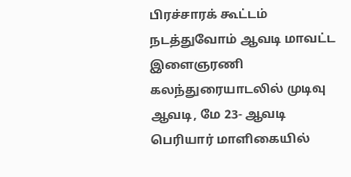பிரச்சாரக் கூட்டம் நடத்துவோம் ஆவடி மாவட்ட இளைஞரணி கலந்துரையாடலில் முடிவு
ஆவடி, மே 23- ஆவடி பெரியார் மாளிகையில்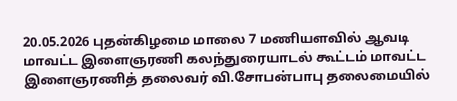20.05.2026 புதன்கிழமை மாலை 7 மணியளவில் ஆவடி மாவட்ட இளைஞரணி கலந்துரையாடல் கூட்டம் மாவட்ட இளைஞரணித் தலைவர் வி.சோபன்பாபு தலைமையில்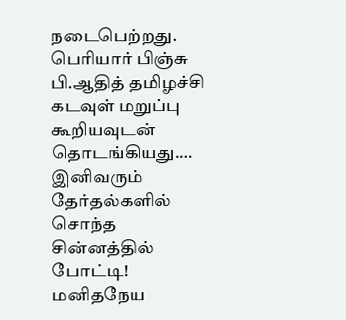நடைபெற்றது. பெரியார் பிஞ்சு பி.ஆதித் தமிழச்சி கடவுள் மறுப்பு கூறியவுடன் தொடங்கியது.…
இனிவரும் தேர்தல்களில் சொந்த சின்னத்தில் போட்டி! மனிதநேய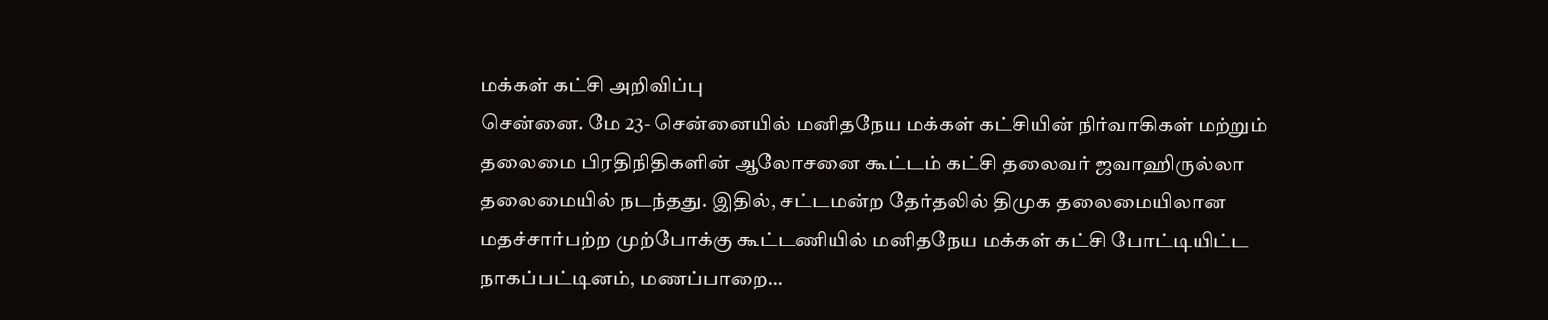மக்கள் கட்சி அறிவிப்பு
சென்னை. மே 23- சென்னையில் மனிதநேய மக்கள் கட்சியின் நிர்வாகிகள் மற்றும் தலைமை பிரதிநிதிகளின் ஆலோசனை கூட்டம் கட்சி தலைவர் ஜவாஹிருல்லா தலைமையில் நடந்தது. இதில், சட்டமன்ற தேர்தலில் திமுக தலைமையிலான மதச்சார்பற்ற முற்போக்கு கூட்டணியில் மனிதநேய மக்கள் கட்சி போட்டியிட்ட நாகப்பட்டினம், மணப்பாறை…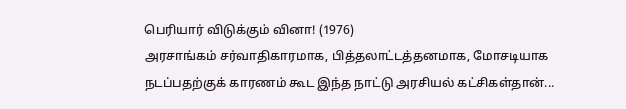பெரியார் விடுக்கும் வினா! (1976)
அரசாங்கம் சர்வாதிகாரமாக, பித்தலாட்டத்தனமாக, மோசடியாக நடப்பதற்குக் காரணம் கூட இந்த நாட்டு அரசியல் கட்சிகள்தான்...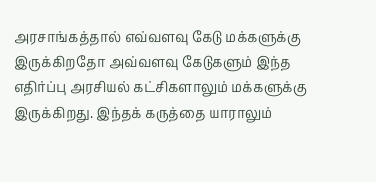அரசாங்கத்தால் எவ்வளவு கேடு மக்களுக்கு இருக்கிறதோ அவ்வளவு கேடுகளும் இந்த எதிர்ப்பு அரசியல் கட்சிகளாலும் மக்களுக்கு இருக்கிறது. இந்தக் கருத்தை யாராலும்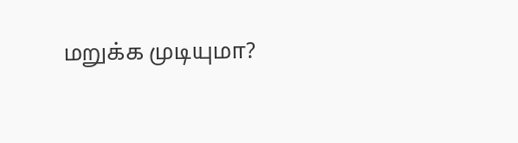மறுக்க முடியுமா?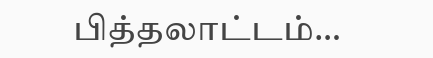பித்தலாட்டம்…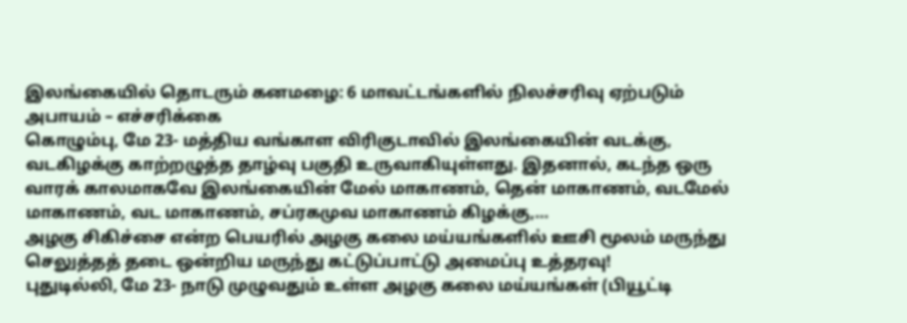இலங்கையில் தொடரும் கனமழை: 6 மாவட்டங்களில் நிலச்சரிவு ஏற்படும் அபாயம் – எச்சரிக்கை
கொழும்பு, மே 23- மத்திய வங்காள விரிகுடாவில் இலங்கையின் வடக்கு, வடகிழக்கு காற்றழுத்த தாழ்வு பகுதி உருவாகியுள்ளது. இதனால், கடந்த ஒரு வாரக் காலமாகவே இலங்கையின் மேல் மாகாணம், தென் மாகாணம், வடமேல் மாகாணம், வட மாகாணம், சப்ரகமுவ மாகாணம் கிழக்கு,…
அழகு சிகிச்சை என்ற பெயரில் அழகு கலை மய்யங்களில் ஊசி மூலம் மருந்து செலுத்தத் தடை ஒன்றிய மருந்து கட்டுப்பாட்டு அமைப்பு உத்தரவு!
புதுடில்லி, மே 23- நாடு முழுவதும் உள்ள அழகு கலை மய்யங்கள் (பியூட்டி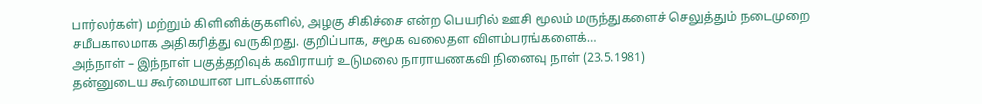பார்லர்கள்) மற்றும் கிளினிக்குகளில், அழகு சிகிச்சை என்ற பெயரில் ஊசி மூலம் மருந்துகளைச் செலுத்தும் நடைமுறை சமீபகாலமாக அதிகரித்து வருகிறது. குறிப்பாக, சமூக வலைதள விளம்பரங்களைக்…
அந்நாள் – இந்நாள் பகுத்தறிவுக் கவிராயர் உடுமலை நாராயணகவி நினைவு நாள் (23.5.1981)
தன்னுடைய கூர்மையான பாடல்களால்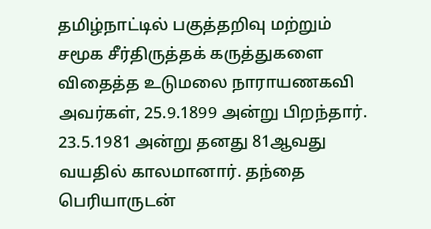தமிழ்நாட்டில் பகுத்தறிவு மற்றும் சமூக சீர்திருத்தக் கருத்துகளை விதைத்த உடுமலை நாராயணகவி அவர்கள், 25.9.1899 அன்று பிறந்தார். 23.5.1981 அன்று தனது 81ஆவது வயதில் காலமானார். தந்தை பெரியாருடன்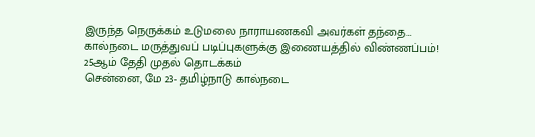இருந்த நெருக்கம் உடுமலை நாராயணகவி அவர்கள் தந்தை…
கால்நடை மருத்துவப் படிப்புகளுக்கு இணையத்தில் விண்ணப்பம்! 25ஆம் தேதி முதல் தொடக்கம்
சென்னை, மே 23- தமிழ்நாடு கால்நடை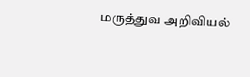மருத்துவ அறிவியல்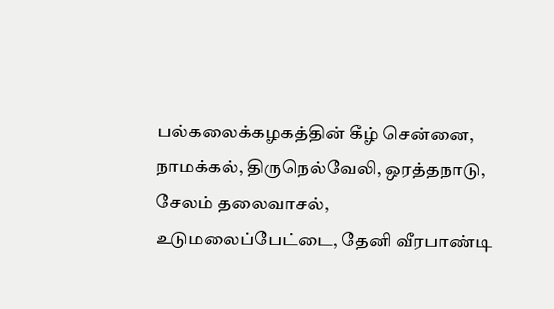பல்கலைக்கழகத்தின் கீழ் சென்னை, நாமக்கல், திருநெல்வேலி, ஒரத்தநாடு, சேலம் தலைவாசல், உடுமலைப்பேட்டை, தேனி வீரபாண்டி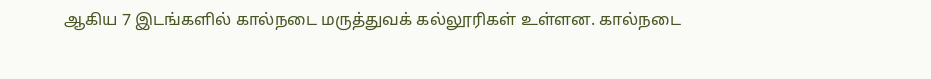ஆகிய 7 இடங்களில் கால்நடை மருத்துவக் கல்லூரிகள் உள்ளன. கால்நடை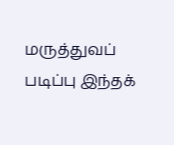மருத்துவப் படிப்பு இந்தக்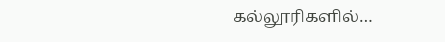கல்லூரிகளில்…